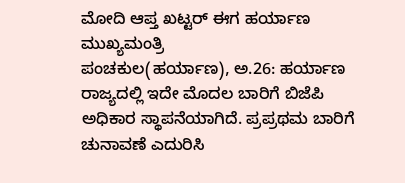ಮೋದಿ ಆಪ್ತ ಖಟ್ಟರ್ ಈಗ ಹರ್ಯಾಣ ಮುಖ್ಯಮಂತ್ರಿ
ಪಂಚಕುಲ(ಹರ್ಯಾಣ), ಅ.26: ಹರ್ಯಾಣ ರಾಜ್ಯದಲ್ಲಿ ಇದೇ ಮೊದಲ ಬಾರಿಗೆ ಬಿಜೆಪಿ ಅಧಿಕಾರ ಸ್ಥಾಪನೆಯಾಗಿದೆ. ಪ್ರಪ್ರಥಮ ಬಾರಿಗೆ ಚುನಾವಣೆ ಎದುರಿಸಿ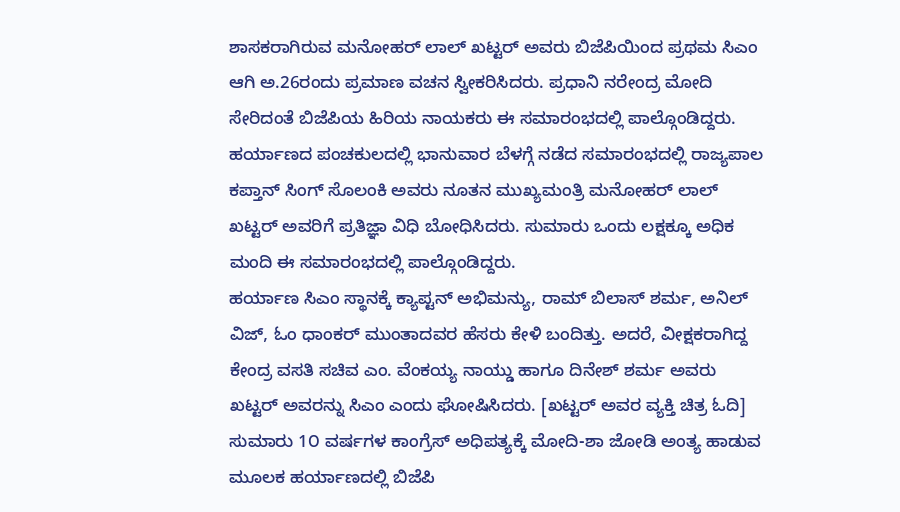ಶಾಸಕರಾಗಿರುವ ಮನೋಹರ್ ಲಾಲ್ ಖಟ್ಟರ್ ಅವರು ಬಿಜೆಪಿಯಿಂದ ಪ್ರಥಮ ಸಿಎಂ ಆಗಿ ಅ.26ರಂದು ಪ್ರಮಾಣ ವಚನ ಸ್ವೀಕರಿಸಿದರು. ಪ್ರಧಾನಿ ನರೇಂದ್ರ ಮೋದಿ ಸೇರಿದಂತೆ ಬಿಜೆಪಿಯ ಹಿರಿಯ ನಾಯಕರು ಈ ಸಮಾರಂಭದಲ್ಲಿ ಪಾಲ್ಗೊಂಡಿದ್ದರು.
ಹರ್ಯಾಣದ ಪಂಚಕುಲದಲ್ಲಿ ಭಾನುವಾರ ಬೆಳಗ್ಗೆ ನಡೆದ ಸಮಾರಂಭದಲ್ಲಿ ರಾಜ್ಯಪಾಲ ಕಪ್ತಾನ್ ಸಿಂಗ್ ಸೊಲಂಕಿ ಅವರು ನೂತನ ಮುಖ್ಯಮಂತ್ರಿ ಮನೋಹರ್ ಲಾಲ್ ಖಟ್ಟರ್ ಅವರಿಗೆ ಪ್ರತಿಜ್ಞಾ ವಿಧಿ ಬೋಧಿಸಿದರು. ಸುಮಾರು ಒಂದು ಲಕ್ಷಕ್ಕೂ ಅಧಿಕ ಮಂದಿ ಈ ಸಮಾರಂಭದಲ್ಲಿ ಪಾಲ್ಗೊಂಡಿದ್ದರು.
ಹರ್ಯಾಣ ಸಿಎಂ ಸ್ಥಾನಕ್ಕೆ ಕ್ಯಾಪ್ಟನ್ ಅಭಿಮನ್ಯು, ರಾಮ್ ಬಿಲಾಸ್ ಶರ್ಮ, ಅನಿಲ್ ವಿಜ್, ಓಂ ಧಾಂಕರ್ ಮುಂತಾದವರ ಹೆಸರು ಕೇಳಿ ಬಂದಿತ್ತು. ಅದರೆ, ವೀಕ್ಷಕರಾಗಿದ್ದ ಕೇಂದ್ರ ವಸತಿ ಸಚಿವ ಎಂ. ವೆಂಕಯ್ಯ ನಾಯ್ಡು ಹಾಗೂ ದಿನೇಶ್ ಶರ್ಮ ಅವರು ಖಟ್ಟರ್ ಅವರನ್ನು ಸಿಎಂ ಎಂದು ಘೋಷಿಸಿದರು. [ಖಟ್ಟರ್ ಅವರ ವ್ಯಕ್ತಿ ಚಿತ್ರ ಓದಿ]
ಸುಮಾರು 1೦ ವರ್ಷಗಳ ಕಾಂಗ್ರೆಸ್ ಅಧಿಪತ್ಯಕ್ಕೆ ಮೋದಿ-ಶಾ ಜೋಡಿ ಅಂತ್ಯ ಹಾಡುವ ಮೂಲಕ ಹರ್ಯಾಣದಲ್ಲಿ ಬಿಜೆಪಿ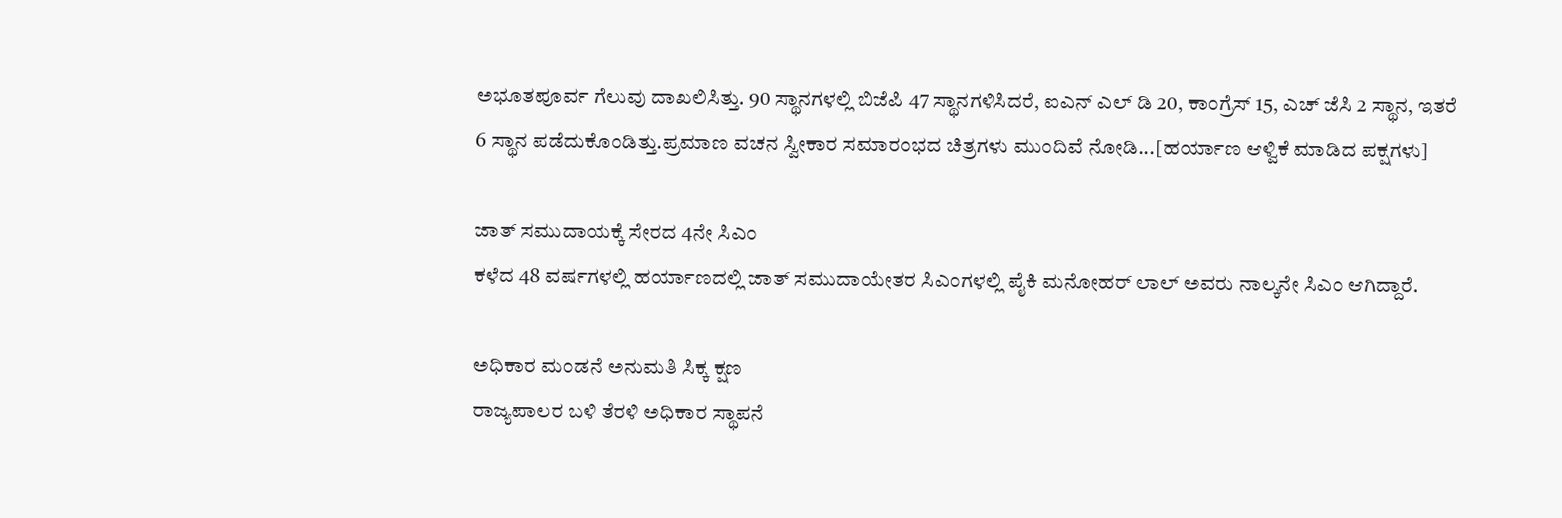ಅಭೂತಪೂರ್ವ ಗೆಲುವು ದಾಖಲಿಸಿತ್ತು. 90 ಸ್ಥಾನಗಳಲ್ಲಿ ಬಿಜೆಪಿ 47 ಸ್ಥಾನಗಳಿಸಿದರೆ, ಐಎನ್ ಎಲ್ ಡಿ 20, ಕಾಂಗ್ರೆಸ್ 15, ಎಚ್ ಜೆಸಿ 2 ಸ್ಥಾನ, ಇತರೆ 6 ಸ್ಥಾನ ಪಡೆದುಕೊಂಡಿತ್ತು.ಪ್ರಮಾಣ ವಚನ ಸ್ವೀಕಾರ ಸಮಾರಂಭದ ಚಿತ್ರಗಳು ಮುಂದಿವೆ ನೋಡಿ...[ಹರ್ಯಾಣ ಆಳ್ವಿಕೆ ಮಾಡಿದ ಪಕ್ಷಗಳು]

ಜಾತ್ ಸಮುದಾಯಕ್ಕೆ ಸೇರದ 4ನೇ ಸಿಎಂ
ಕಳೆದ 48 ವರ್ಷಗಳಲ್ಲಿ ಹರ್ಯಾಣದಲ್ಲಿ ಜಾತ್ ಸಮುದಾಯೇತರ ಸಿಎಂಗಳಲ್ಲಿ ಪೈಕಿ ಮನೋಹರ್ ಲಾಲ್ ಅವರು ನಾಲ್ಕನೇ ಸಿಎಂ ಆಗಿದ್ದಾರೆ.

ಅಧಿಕಾರ ಮಂಡನೆ ಅನುಮತಿ ಸಿಕ್ಕ ಕ್ಷಣ
ರಾಜ್ಯಪಾಲರ ಬಳಿ ತೆರಳಿ ಅಧಿಕಾರ ಸ್ಥಾಪನೆ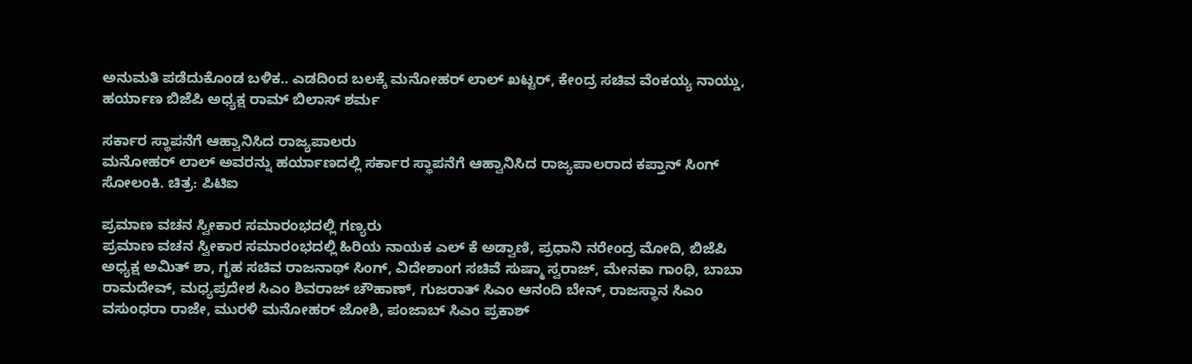ಅನುಮತಿ ಪಡೆದುಕೊಂಡ ಬಳಿಕ.. ಎಡದಿಂದ ಬಲಕ್ಕೆ ಮನೋಹರ್ ಲಾಲ್ ಖಟ್ಟರ್, ಕೇಂದ್ರ ಸಚಿವ ವೆಂಕಯ್ಯ ನಾಯ್ಡು, ಹರ್ಯಾಣ ಬಿಜೆಪಿ ಅಧ್ಯಕ್ಷ ರಾಮ್ ಬಿಲಾಸ್ ಶರ್ಮ

ಸರ್ಕಾರ ಸ್ಥಾಪನೆಗೆ ಆಹ್ವಾನಿಸಿದ ರಾಜ್ಯಪಾಲರು
ಮನೋಹರ್ ಲಾಲ್ ಅವರನ್ನು ಹರ್ಯಾಣದಲ್ಲಿ ಸರ್ಕಾರ ಸ್ಥಾಪನೆಗೆ ಆಹ್ವಾನಿಸಿದ ರಾಜ್ಯಪಾಲರಾದ ಕಪ್ತಾನ್ ಸಿಂಗ್ ಸೋಲಂಕಿ. ಚಿತ್ರ: ಪಿಟಿಐ

ಪ್ರಮಾಣ ವಚನ ಸ್ವೀಕಾರ ಸಮಾರಂಭದಲ್ಲಿ ಗಣ್ಯರು
ಪ್ರಮಾಣ ವಚನ ಸ್ವೀಕಾರ ಸಮಾರಂಭದಲ್ಲಿ ಹಿರಿಯ ನಾಯಕ ಎಲ್ ಕೆ ಅಡ್ವಾಣಿ, ಪ್ರಧಾನಿ ನರೇಂದ್ರ ಮೋದಿ, ಬಿಜೆಪಿ ಅಧ್ಯಕ್ಷ ಅಮಿತ್ ಶಾ, ಗೃಹ ಸಚಿವ ರಾಜನಾಥ್ ಸಿಂಗ್, ವಿದೇಶಾಂಗ ಸಚಿವೆ ಸುಷ್ಮಾ ಸ್ವರಾಜ್, ಮೇನಕಾ ಗಾಂಧಿ, ಬಾಬಾ ರಾಮದೇವ್, ಮಧ್ಯಪ್ರದೇಶ ಸಿಎಂ ಶಿವರಾಜ್ ಚೌಹಾಣ್, ಗುಜರಾತ್ ಸಿಎಂ ಆನಂದಿ ಬೇನ್, ರಾಜಸ್ಥಾನ ಸಿಎಂ ವಸುಂಧರಾ ರಾಜೇ, ಮುರಳಿ ಮನೋಹರ್ ಜೋಶಿ, ಪಂಜಾಬ್ ಸಿಎಂ ಪ್ರಕಾಶ್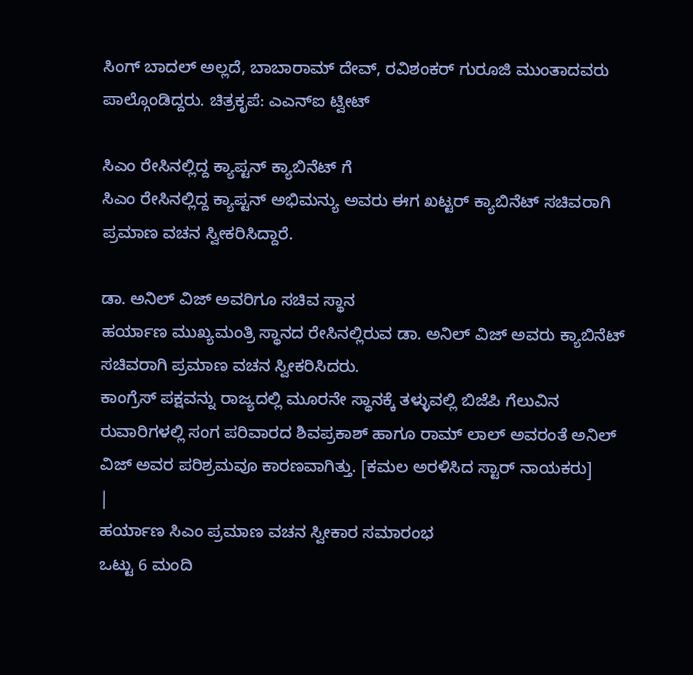ಸಿಂಗ್ ಬಾದಲ್ ಅಲ್ಲದೆ, ಬಾಬಾರಾಮ್ ದೇವ್, ರವಿಶಂಕರ್ ಗುರೂಜಿ ಮುಂತಾದವರು ಪಾಲ್ಗೊಂಡಿದ್ದರು. ಚಿತ್ರಕೃಪೆ: ಎಎನ್ಐ ಟ್ವೀಟ್

ಸಿಎಂ ರೇಸಿನಲ್ಲಿದ್ದ ಕ್ಯಾಪ್ಟನ್ ಕ್ಯಾಬಿನೆಟ್ ಗೆ
ಸಿಎಂ ರೇಸಿನಲ್ಲಿದ್ದ ಕ್ಯಾಪ್ಟನ್ ಅಭಿಮನ್ಯು ಅವರು ಈಗ ಖಟ್ಟರ್ ಕ್ಯಾಬಿನೆಟ್ ಸಚಿವರಾಗಿ ಪ್ರಮಾಣ ವಚನ ಸ್ವೀಕರಿಸಿದ್ದಾರೆ.

ಡಾ. ಅನಿಲ್ ವಿಜ್ ಅವರಿಗೂ ಸಚಿವ ಸ್ಥಾನ
ಹರ್ಯಾಣ ಮುಖ್ಯಮಂತ್ರಿ ಸ್ಥಾನದ ರೇಸಿನಲ್ಲಿರುವ ಡಾ. ಅನಿಲ್ ವಿಜ್ ಅವರು ಕ್ಯಾಬಿನೆಟ್ ಸಚಿವರಾಗಿ ಪ್ರಮಾಣ ವಚನ ಸ್ವೀಕರಿಸಿದರು.
ಕಾಂಗ್ರೆಸ್ ಪಕ್ಷವನ್ನು ರಾಜ್ಯದಲ್ಲಿ ಮೂರನೇ ಸ್ಥಾನಕ್ಕೆ ತಳ್ಳುವಲ್ಲಿ ಬಿಜೆಪಿ ಗೆಲುವಿನ ರುವಾರಿಗಳಲ್ಲಿ ಸಂಗ ಪರಿವಾರದ ಶಿವಪ್ರಕಾಶ್ ಹಾಗೂ ರಾಮ್ ಲಾಲ್ ಅವರಂತೆ ಅನಿಲ್ ವಿಜ್ ಅವರ ಪರಿಶ್ರಮವೂ ಕಾರಣವಾಗಿತ್ತು. [ಕಮಲ ಅರಳಿಸಿದ ಸ್ಟಾರ್ ನಾಯಕರು]
|
ಹರ್ಯಾಣ ಸಿಎಂ ಪ್ರಮಾಣ ವಚನ ಸ್ವೀಕಾರ ಸಮಾರಂಭ
ಒಟ್ಟು 6 ಮಂದಿ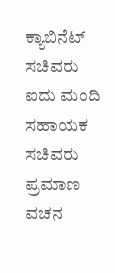ಕ್ಯಾಬಿನೆಟ್ ಸಚಿವರು ಐದು ಮಂದಿ ಸಹಾಯಕ ಸಚಿವರು ಪ್ರಮಾಣ ವಚನ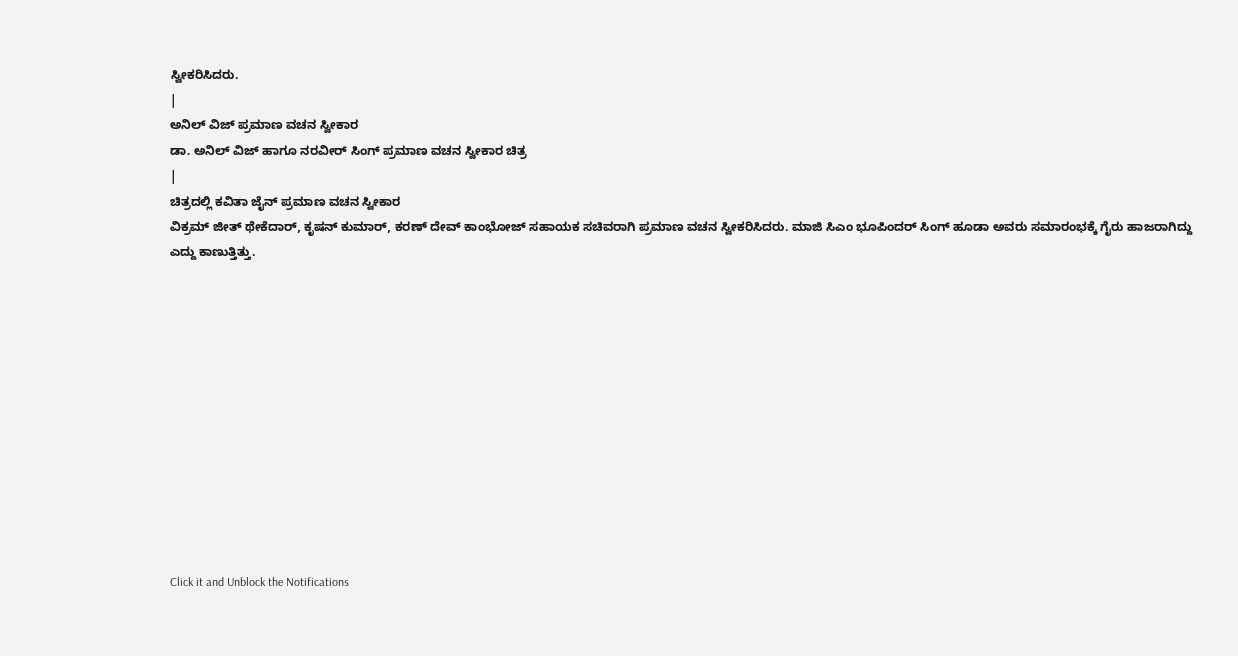ಸ್ವೀಕರಿಸಿದರು.
|
ಅನಿಲ್ ವಿಜ್ ಪ್ರಮಾಣ ವಚನ ಸ್ವೀಕಾರ
ಡಾ. ಅನಿಲ್ ವಿಜ್ ಹಾಗೂ ನರವೀರ್ ಸಿಂಗ್ ಪ್ರಮಾಣ ವಚನ ಸ್ವೀಕಾರ ಚಿತ್ರ
|
ಚಿತ್ರದಲ್ಲಿ ಕವಿತಾ ಜೈನ್ ಪ್ರಮಾಣ ವಚನ ಸ್ವೀಕಾರ
ವಿಕ್ರಮ್ ಜೀತ್ ಥೇಕೆದಾರ್, ಕೃಷನ್ ಕುಮಾರ್, ಕರಣ್ ದೇವ್ ಕಾಂಭೋಜ್ ಸಹಾಯಕ ಸಚಿವರಾಗಿ ಪ್ರಮಾಣ ವಚನ ಸ್ವೀಕರಿಸಿದರು. ಮಾಜಿ ಸಿಎಂ ಭೂಪಿಂದರ್ ಸಿಂಗ್ ಹೂಡಾ ಅವರು ಸಮಾರಂಭಕ್ಕೆ ಗೈರು ಹಾಜರಾಗಿದ್ದು ಎದ್ದು ಕಾಣುತ್ತಿತ್ತು.












Click it and Unblock the Notifications